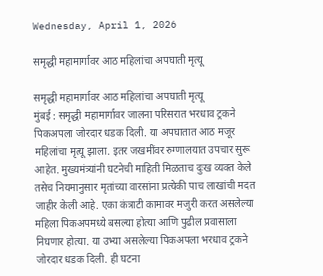Wednesday, April 1, 2026

समृद्धी महामार्गावर आठ महिलांचा अपघाती मृत्यू

समृद्धी महामार्गावर आठ महिलांचा अपघाती मृत्यू
मुंबई : समृद्धी महामार्गावर जालना परिसरात भरधाव ट्रकने पिकअपला जोरदार धडक दिली. या अपघातात आठ मजूर महिलांचा मृत्यू झाला. इतर जखमींवर रुग्णालयात उपचार सुरू आहेत. मुख्यमंत्र्यांनी घटनेची माहिती मिळताच दुःख व्यक्त केले तसेच नियमानुसार मृतांच्या वारसांना प्रत्येकी पाच लाखांची मदत जाहीर केली आहे. एका कंत्राटी कामावर मजुरी करत असलेल्या महिला पिकअपमध्ये बसल्या होत्या आणि पुढील प्रवासाला निघणार होत्या. या उभ्या असलेल्या पिकअपला भरधाव ट्रकने जोरदार धडक दिली. ही घटना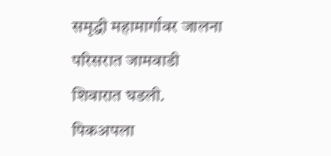समृद्धी महामार्गावर जालना परिसरात जामवाडी शिवारात घडली. पिकअपला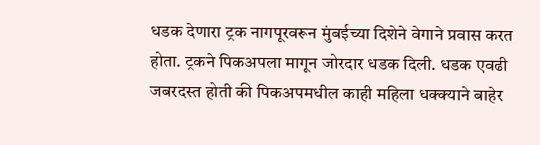धडक देणारा ट्रक नागपूरवरून मुंबईच्या दिशेने वेगाने प्रवास करत होता. ट्रकने पिकअपला मागून जोरदार धडक दिली. धडक एवढी जबरदस्त होती की पिकअपमधील काही महिला धक्क्याने बाहेर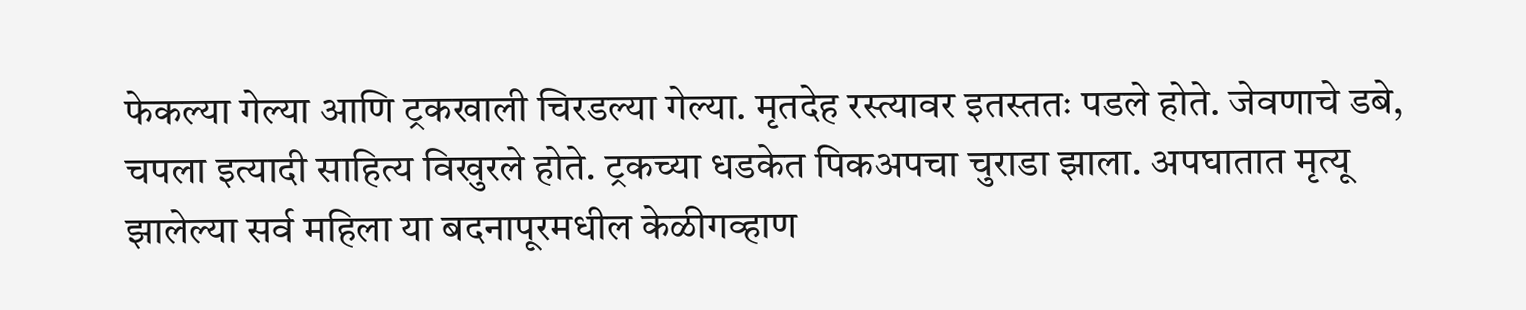फेकल्या गेल्या आणि ट्रकखाली चिरडल्या गेल्या. मृतदेह रस्त्यावर इतस्ततः पडले होते. जेवणाचे डबे, चपला इत्यादी साहित्य विखुरले होते. ट्रकच्या धडकेत पिकअपचा चुराडा झाला. अपघातात मृत्यू झालेल्या सर्व महिला या बदनापूरमधील केळीगव्हाण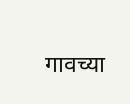गावच्या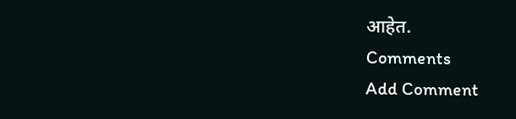आहेत.
Comments
Add Comment